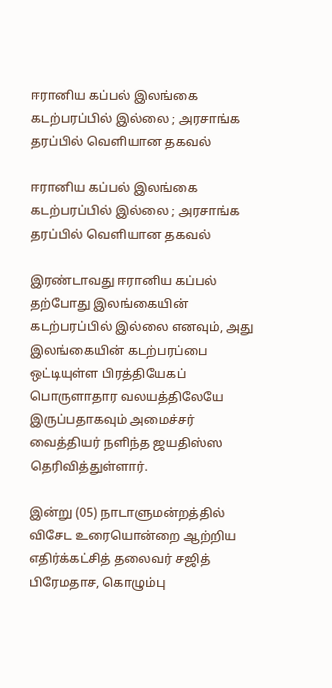ஈரானிய கப்பல் இலங்கை கடற்பரப்பில் இல்லை ; அரசாங்க தரப்பில் வெளியான தகவல்

ஈரானிய கப்பல் இலங்கை கடற்பரப்பில் இல்லை ; அரசாங்க தரப்பில் வெளியான தகவல்

இரண்டாவது ஈரானிய கப்பல் தற்போது இலங்கையின் கடற்பரப்பில் இல்லை எனவும், அது இலங்கையின் கடற்பரப்பை ஒட்டியுள்ள பிரத்தியேகப் பொருளாதார வலயத்திலேயே இருப்பதாகவும் அமைச்சர் வைத்தியர் நளிந்த ஜயதிஸ்ஸ தெரிவித்துள்ளார்.

இன்று (05) நாடாளுமன்றத்தில் விசேட உரையொன்றை ஆற்றிய எதிர்க்கட்சித் தலைவர் சஜித் பிரேமதாச, கொழும்பு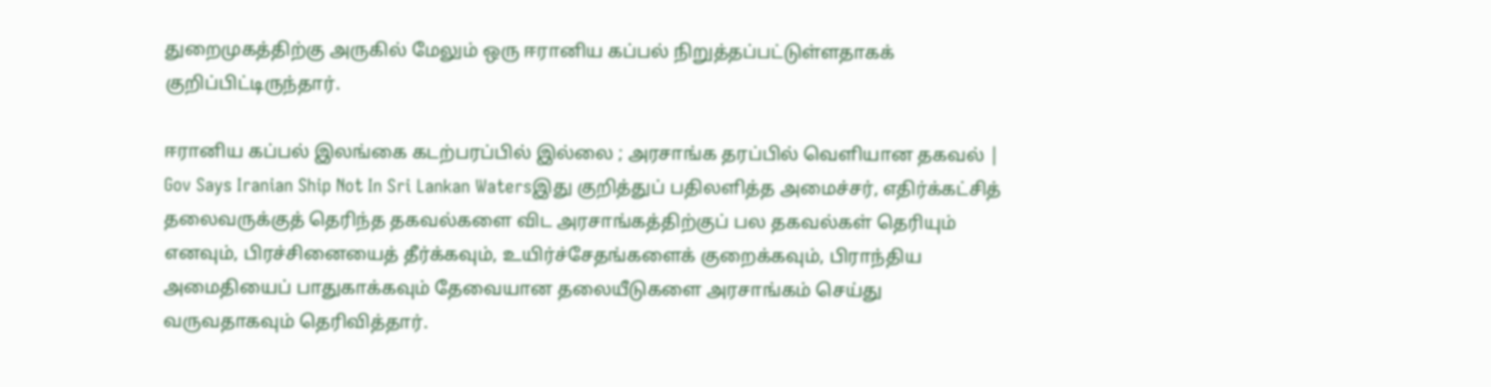துறைமுகத்திற்கு அருகில் மேலும் ஒரு ஈரானிய கப்பல் நிறுத்தப்பட்டுள்ளதாகக் குறிப்பிட்டிருந்தார்.

ஈரானிய கப்பல் இலங்கை கடற்பரப்பில் இல்லை ; அரசாங்க தரப்பில் வெளியான தகவல் | Gov Says Iranian Ship Not In Sri Lankan Watersஇது குறித்துப் பதிலளித்த அமைச்சர், எதிர்க்கட்சித் தலைவருக்குத் தெரிந்த தகவல்களை விட அரசாங்கத்திற்குப் பல தகவல்கள் தெரியும் எனவும், பிரச்சினையைத் தீர்க்கவும், உயிர்ச்சேதங்களைக் குறைக்கவும், பிராந்திய அமைதியைப் பாதுகாக்கவும் தேவையான தலையீடுகளை அரசாங்கம் செய்து வருவதாகவும் தெரிவித்தார்.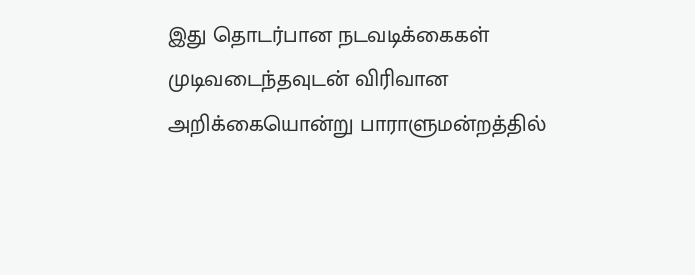இது தொடர்பான நடவடிக்கைகள் முடிவடைந்தவுடன் விரிவான அறிக்கையொன்று பாராளுமன்றத்தில்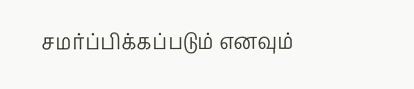சமர்ப்பிக்கப்படும் எனவும்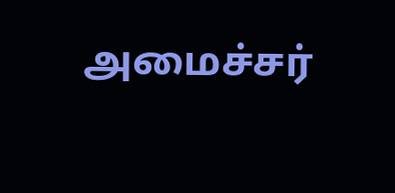அமைச்சர்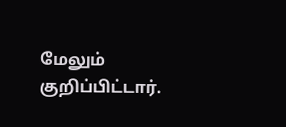மேலும் குறிப்பிட்டார்.